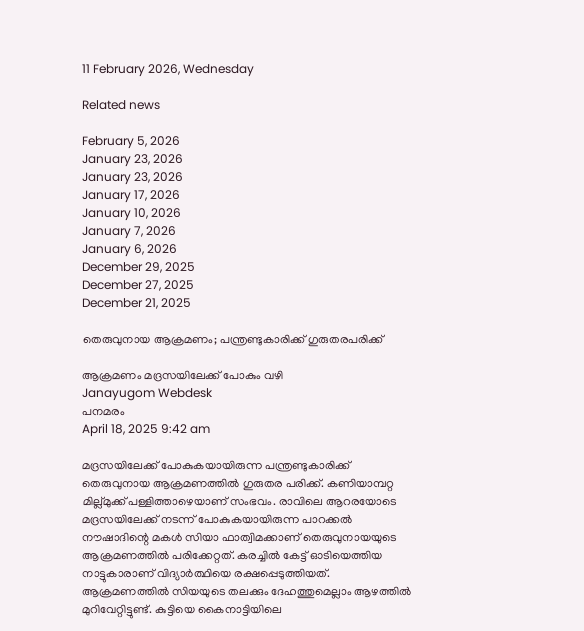11 February 2026, Wednesday

Related news

February 5, 2026
January 23, 2026
January 23, 2026
January 17, 2026
January 10, 2026
January 7, 2026
January 6, 2026
December 29, 2025
December 27, 2025
December 21, 2025

തെരുവുനായ ആക്രമണം; പന്ത്രണ്ടുകാരിക്ക് ഗുരുതരപരിക്ക്

ആക്രമണം മദ്രസയിലേക്ക് പോകും വഴി
Janayugom Webdesk
പനമരം
April 18, 2025 9:42 am

മദ്രസയിലേക്ക് പോകുകയായിരുന്ന പന്ത്രണ്ടുകാരിക്ക് തെരുവുനായ ആക്രമണത്തിൽ ഗുരുതര പരിക്ക്. കണിയാമ്പറ്റ മില്ല്മുക്ക് പള്ളിത്താഴെയാണ് സംഭവം. രാവിലെ ആറരയോടെ മദ്രസയിലേക്ക് നടന്ന് പോകുകയായിരുന്ന പാറക്കൽ നൗഷാദിന്റെ മകൾ സിയാ ഫാത്വിമക്കാണ് തെരുവുനായയുടെ ആക്രമണത്തിൽ പരിക്കേറ്റത്. കരച്ചിൽ കേട്ട് ഓടിയെത്തിയ നാട്ടുകാരാണ് വിദ്യാർത്ഥിയെ രക്ഷപ്പെടുത്തിയത്. ആക്രമണത്തിൽ സിയയുടെ തലക്കും ദേഹത്തുമെല്ലാം ആഴത്തിൽ മുറിവേറ്റിട്ടുണ്ട്. കുട്ടിയെ കൈനാട്ടിയിലെ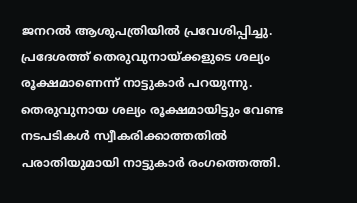ജനറൽ ആശുപത്രിയിൽ പ്രവേശിപ്പിച്ചു. പ്രദേശത്ത് തെരുവുനായ്ക്കളുടെ ശല്യം രൂക്ഷമാണെന്ന് നാട്ടുകാർ പറയുന്നു. തെരുവുനായ ശല്യം രൂക്ഷമായിട്ടും വേണ്ട നടപടികള്‍ സ്വീകരിക്കാത്തതില്‍ പരാതിയുമായി നാട്ടുകാര്‍ രംഗത്തെത്തി.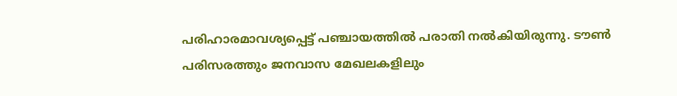പരിഹാരമാവശ്യപ്പെട്ട് പഞ്ചായത്തിൽ പരാതി നൽകിയിരുന്നു. ടൗണ്‍ പരിസരത്തും ജനവാസ മേഖലകളിലും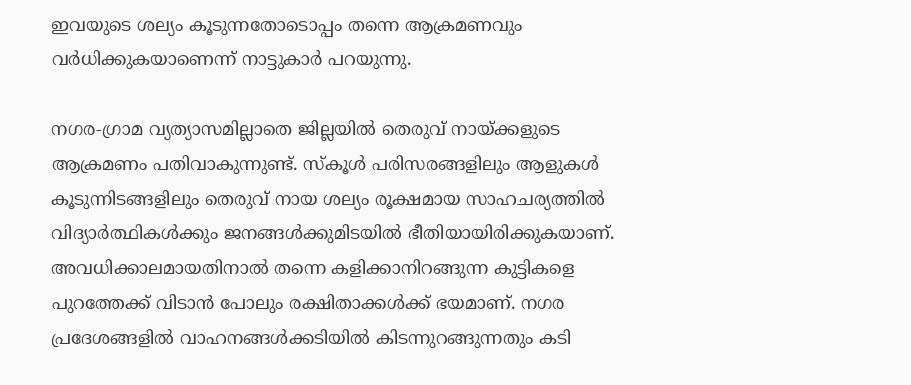ഇവയുടെ ശല്യം കൂടുന്നതോടൊപ്പം തന്നെ ആക്രമണവും വര്‍ധിക്കുകയാണെന്ന് നാട്ടുകാർ പറയുന്നു.

നഗര‑ഗ്രാമ വ്യത്യാസമില്ലാതെ ജില്ലയില്‍ തെരുവ് നായ്ക്കളുടെ ആക്രമണം പതിവാകുന്നുണ്ട്. സ്‌കൂള്‍ പരിസരങ്ങളിലും ആളുകള്‍ കൂടുന്നിടങ്ങളിലും തെരുവ് നായ ശല്യം രൂക്ഷമായ സാഹചര്യത്തില്‍ വിദ്യാര്‍ത്ഥികള്‍ക്കും ജനങ്ങള്‍ക്കുമിടയില്‍ ഭീതിയായിരിക്കുകയാണ്. അവധിക്കാലമായതിനാല്‍ തന്നെ കളിക്കാനിറങ്ങുന്ന കുട്ടികളെ പുറത്തേക്ക് വിടാന്‍ പോലും രക്ഷിതാക്കള്‍ക്ക് ഭയമാണ്. നഗര പ്രദേശങ്ങളിൽ വാഹനങ്ങള്‍ക്കടിയില്‍ കിടന്നുറങ്ങുന്നതും കടി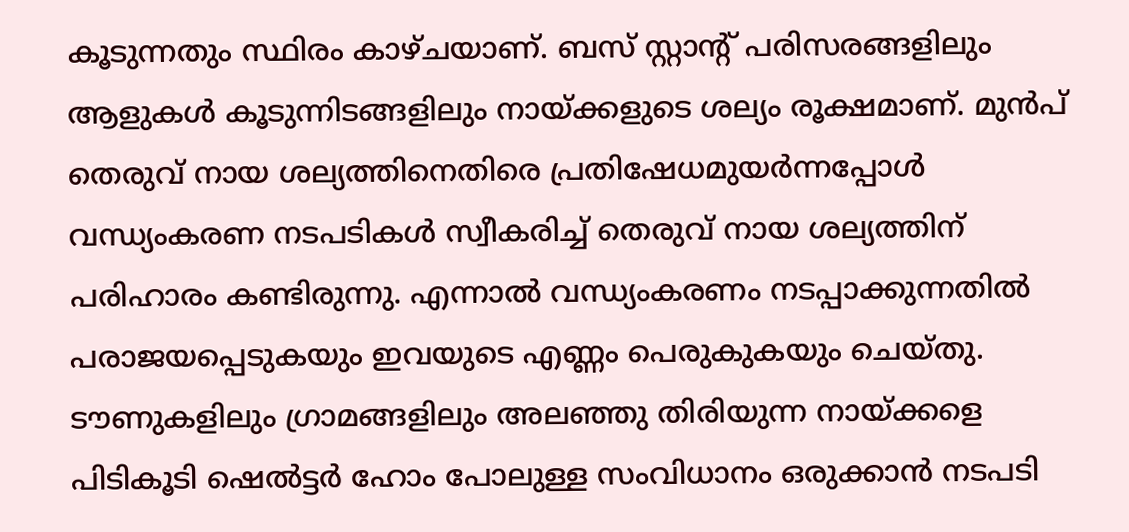കൂടുന്നതും സ്ഥിരം കാഴ്ചയാണ്. ബസ് സ്റ്റാന്റ് പരിസരങ്ങളിലും ആളുകള്‍ കൂടുന്നിടങ്ങളിലും നായ്ക്കളുടെ ശല്യം രൂക്ഷമാണ്. മുന്‍പ് തെരുവ് നായ ശല്യത്തിനെതിരെ പ്രതിഷേധമുയര്‍ന്നപ്പോള്‍ വന്ധ്യംകരണ നടപടികള്‍ സ്വീകരിച്ച് തെരുവ് നായ ശല്യത്തിന് പരിഹാരം കണ്ടിരുന്നു. എന്നാല്‍ വന്ധ്യംകരണം നടപ്പാക്കുന്നതില്‍ പരാജയപ്പെടുകയും ഇവയുടെ എണ്ണം പെരുകുകയും ചെയ്തു. ടൗണുകളിലും ഗ്രാമങ്ങളിലും അലഞ്ഞു തിരിയുന്ന നായ്ക്കളെ പിടികൂടി ഷെല്‍ട്ടര്‍ ഹോം പോലുള്ള സംവിധാനം ഒരുക്കാന്‍ നടപടി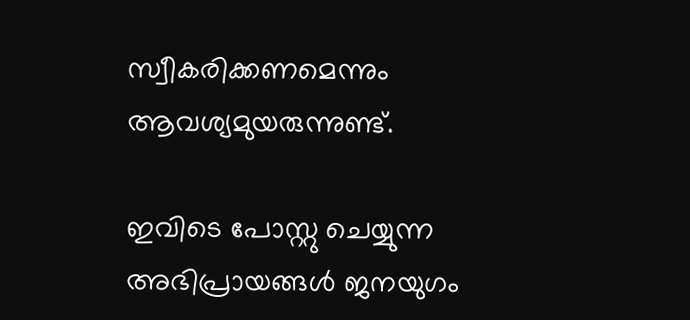സ്വീകരിക്കണമെന്നും ആവശ്യമുയരുന്നുണ്ട്.

ഇവിടെ പോസ്റ്റു ചെയ്യുന്ന അഭിപ്രായങ്ങള്‍ ജനയുഗം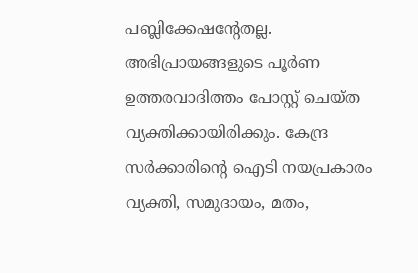പബ്ലിക്കേഷന്റേതല്ല. അഭിപ്രായങ്ങളുടെ പൂര്‍ണ ഉത്തരവാദിത്തം പോസ്റ്റ് ചെയ്ത വ്യക്തിക്കായിരിക്കും. കേന്ദ്ര സര്‍ക്കാരിന്റെ ഐടി നയപ്രകാരം വ്യക്തി, സമുദായം, മതം,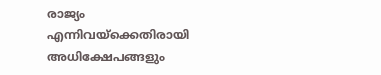രാജ്യം എന്നിവയ്‌ക്കെതിരായി അധിക്ഷേപങ്ങളും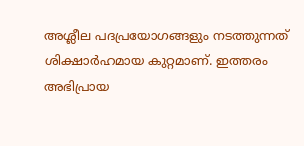അശ്ലീല പദപ്രയോഗങ്ങളും നടത്തുന്നത് ശിക്ഷാര്‍ഹമായ കുറ്റമാണ്. ഇത്തരം അഭിപ്രായ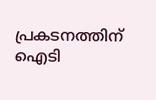പ്രകടനത്തിന് ഐടി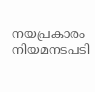നയപ്രകാരം നിയമനടപടി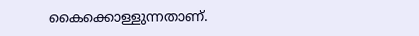കൈക്കൊള്ളുന്നതാണ്.